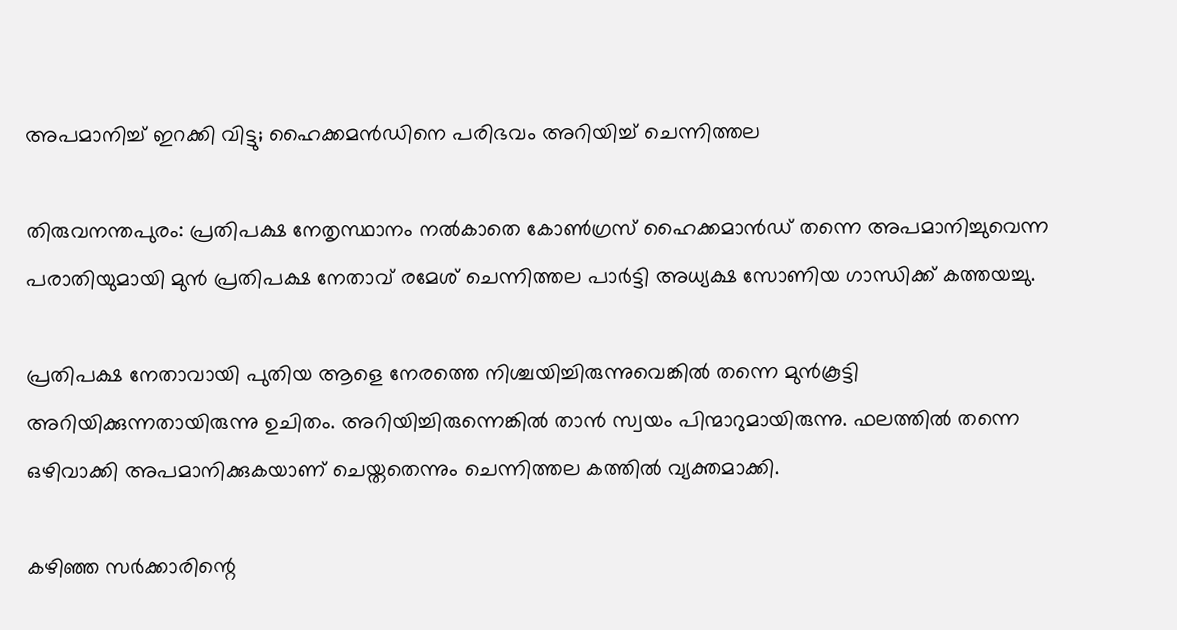അപമാനിച്ച് ഇറക്കി വിട്ടു; ഹൈക്കമന്‍ഡിനെ പരിഭവം അറിയിച്ച് ചെന്നിത്തല

തിരുവനന്തപുരം: പ്രതിപക്ഷ നേതൃസ്ഥാനം നല്‍കാതെ കോണ്‍ഗ്രസ് ഹൈക്കമാന്‍ഡ് തന്നെ അപമാനിച്ചുവെന്ന പരാതിയുമായി മുന്‍ പ്രതിപക്ഷ നേതാവ് രമേശ് ചെന്നിത്തല പാര്‍ട്ടി അധ്യക്ഷ സോണിയ ഗാന്ധിക്ക് കത്തയച്ചു.

പ്രതിപക്ഷ നേതാവായി പുതിയ ആളെ നേരത്തെ നിശ്ചയിച്ചിരുന്നുവെങ്കില്‍ തന്നെ മുന്‍കൂട്ടി അറിയിക്കുന്നതായിരുന്നു ഉചിതം. അറിയിച്ചിരുന്നെങ്കില്‍ താന്‍ സ്വയം പിന്മാറുമായിരുന്നു. ഫലത്തില്‍ തന്നെ ഒഴിവാക്കി അപമാനിക്കുകയാണ് ചെയ്തതെന്നും ചെന്നിത്തല കത്തില്‍ വ്യക്തമാക്കി.

കഴിഞ്ഞ സര്‍ക്കാരിന്റെ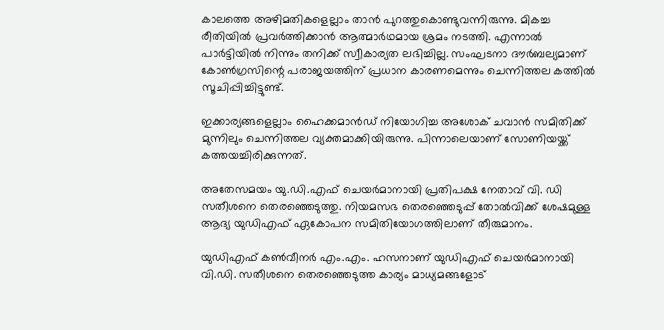കാലത്തെ അഴിമതികളെല്ലാം താന്‍ പുറത്തുകൊണ്ടുവന്നിരുന്നു. മികച്ച രീതിയില്‍ പ്രവര്‍ത്തിക്കാന്‍ ആത്മാര്‍ഥമായ ശ്രമം നടത്തി. എന്നാല്‍ പാര്‍ട്ടിയില്‍ നിന്നും തനിക്ക് സ്വീകാര്യത ലഭിച്ചില്ല. സംഘടനാ ദൗര്‍ബല്യമാണ് കോണ്‍ഗ്രസിന്റെ പരാജയത്തിന് പ്രധാന കാരണമെന്നും ചെന്നിത്തല കത്തില്‍ സൂചിപ്പിച്ചിട്ടുണ്ട്.

ഇക്കാര്യങ്ങളെല്ലാം ഹൈക്കമാന്‍ഡ് നിയോഗിച്ച അശോക് ചവാന്‍ സമിതിക്ക് മുന്നിലും ചെന്നിത്തല വ്യക്തമാക്കിയിരുന്നു. പിന്നാലെയാണ് സോണിയയ്ക്ക് കത്തയച്ചിരിക്കുന്നത്.

അതേസമയം യു.ഡി.എഫ് ചെയര്‍മാനായി പ്രതിപക്ഷ നേതാവ് വി. ഡി സതീശനെ തെരഞ്ഞെടുത്തു. നിയമസഭ തെരഞ്ഞെടുപ്പ് തോല്‍വിക്ക് ശേഷമുള്ള ആദ്യ യുഡിഎഫ് ഏകോപന സമിതിയോഗത്തിലാണ് തീരുമാനം.

യുഡിഎഫ് കണ്‍വീനര്‍ എം.എം. ഹസനാണ് യുഡിഎഫ് ചെയര്‍മാനായി വി.ഡി. സതീശനെ തെരഞ്ഞെടുത്ത കാര്യം മാധ്യമങ്ങളോട്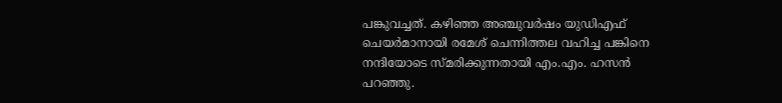പങ്കുവച്ചത്. കഴിഞ്ഞ അഞ്ചുവര്‍ഷം യുഡിഎഫ് ചെയര്‍മാനായി രമേശ് ചെന്നിത്തല വഹിച്ച പങ്കിനെ നന്ദിയോടെ സ്മരിക്കുന്നതായി എം.എം. ഹസന്‍ പറഞ്ഞു.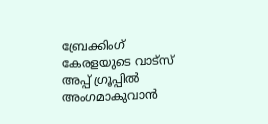ബ്രേക്കിംഗ് കേരളയുടെ വാട്സ് അപ്പ് ഗ്രൂപ്പിൽ അംഗമാകുവാൻ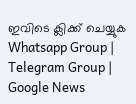ഇവിടെ ക്ലിക്ക് ചെയ്യുക Whatsapp Group | Telegram Group | Google News